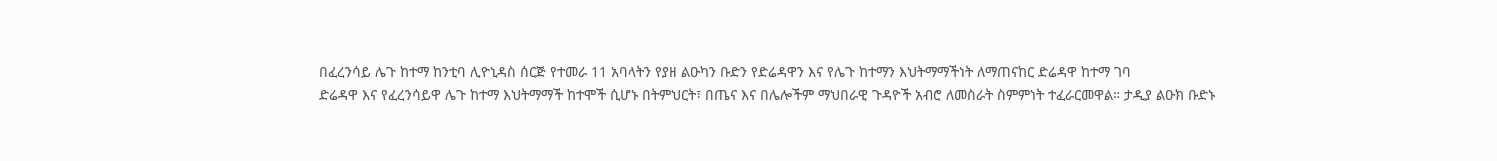በፈረንሳይ ሌጉ ከተማ ከንቲባ ሊዮኒዳስ ሰርጅ የተመራ 11 አባላትን የያዘ ልዑካን ቡድን የድሬዳዋን እና የሌጉ ከተማን እህትማማችነት ለማጠናከር ድሬዳዋ ከተማ ገባ
ድሬዳዋ እና የፈረንሳይዋ ሌጉ ከተማ እህትማማች ከተሞች ሲሆኑ በትምህርት፣ በጤና እና በሌሎችም ማህበራዊ ጉዳዮች አብሮ ለመስራት ስምምነት ተፈራርመዋል። ታዲያ ልዑክ ቡድኑ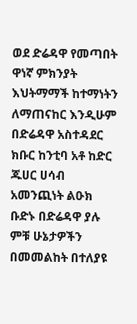ወደ ድሬዳዋ የመጣበት ዋነኛ ምክንያት እህትማማች ከተማነትን ለማጠናከር እንዲሁም በድሬዳዋ አስተዳደር ክቡር ከንቲባ አቶ ከድር ጁሀር ሀሳብ አመንጪነት ልዑክ ቡድኑ በድሬዳዋ ያሉ ምቹ ሁኔታዎችን በመመልከት በተለያዩ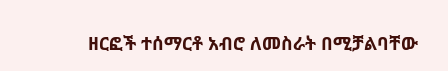ዘርፎች ተሰማርቶ አብሮ ለመስራት በሚቻልባቸው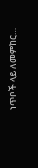ነጥቦች ላይ ለመምከር…